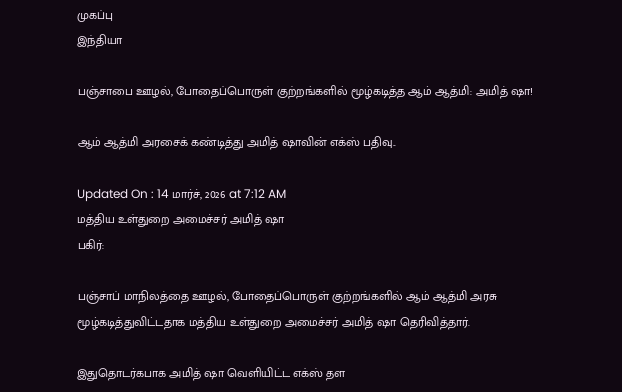முகப்பு
இந்தியா

பஞ்சாபை ஊழல், போதைப்பொருள் குற்றங்களில் மூழ்கடித்த ஆம் ஆத்மி: அமித் ஷா!

ஆம் ஆத்மி அரசைக் கண்டித்து அமித் ஷாவின் எக்ஸ் பதிவு..

Updated On : 14 மார்ச், 2026 at 7:12 AM
மத்திய உள்துறை அமைச்சர் அமித் ஷா
பகிர்:

பஞ்சாப் மாநிலத்தை ஊழல், போதைப்பொருள் குற்றங்களில் ஆம் ஆத்மி அரசு மூழ்கடித்துவிட்டதாக மத்திய உள்துறை அமைச்சர் அமித் ஷா தெரிவித்தார்.

இதுதொடர்கபாக அமித் ஷா வெளியிட்ட எக்ஸ் தள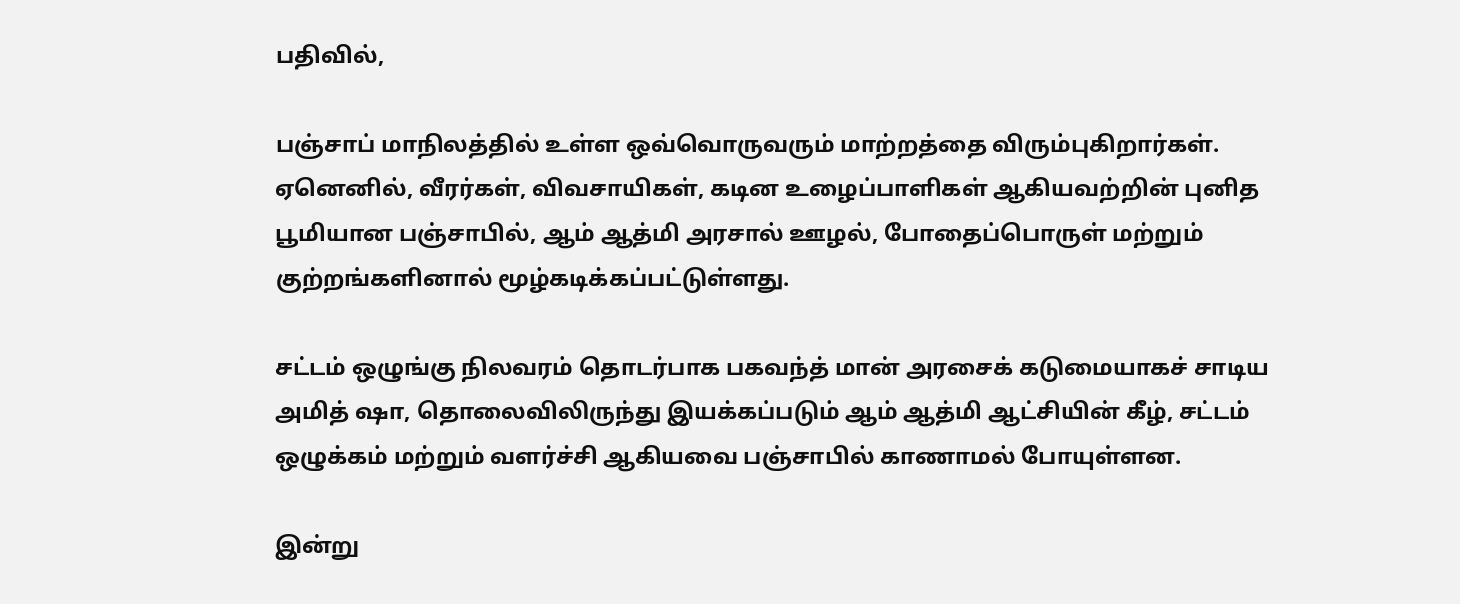பதிவில்,

பஞ்சாப் மாநிலத்தில் உள்ள ஒவ்வொருவரும் மாற்றத்தை விரும்புகிறார்கள். ஏனெனில், வீரர்கள், விவசாயிகள், கடின உழைப்பாளிகள் ஆகியவற்றின் புனித பூமியான பஞ்சாபில், ஆம் ஆத்மி அரசால் ஊழல், போதைப்பொருள் மற்றும் குற்றங்களினால் மூழ்கடிக்கப்பட்டுள்ளது.

சட்டம் ஒழுங்கு நிலவரம் தொடர்பாக பகவந்த் மான் அரசைக் கடுமையாகச் சாடிய அமித் ஷா, தொலைவிலிருந்து இயக்கப்படும் ஆம் ஆத்மி ஆட்சியின் கீழ், சட்டம் ஒழுக்கம் மற்றும் வளர்ச்சி ஆகியவை பஞ்சாபில் காணாமல் போயுள்ளன.

இன்று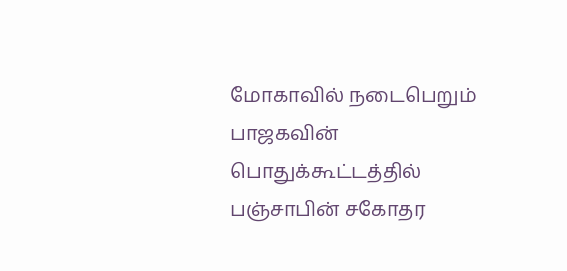மோகாவில் நடைபெறும் பாஜகவின் பொதுக்கூட்டத்தில் பஞ்சாபின் சகோதர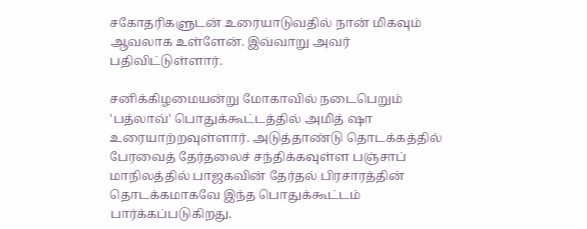சகோதரிகளுடன் உரையாடுவதில் நான் மிகவும் ஆவலாக உள்ளேன். இவ்வாறு அவர் பதிவிட்டுள்ளார்.

சனிக்கிழமையன்று மோகாவில் நடைபெறும் 'பத்லாவ்' பொதுக்கூட்டத்தில் அமித் ஷா உரையாற்றவுள்ளார். அடுத்தாண்டு தொடக்கத்தில் பேரவைத் தேர்தலைச் சந்திக்கவுள்ள பஞ்சாப் மாநிலத்தில் பாஜகவின் தேர்தல் பிரசாரத்தின் தொடக்கமாகவே இந்த பொதுக்கூட்டம் பார்க்கப்படுகிறது.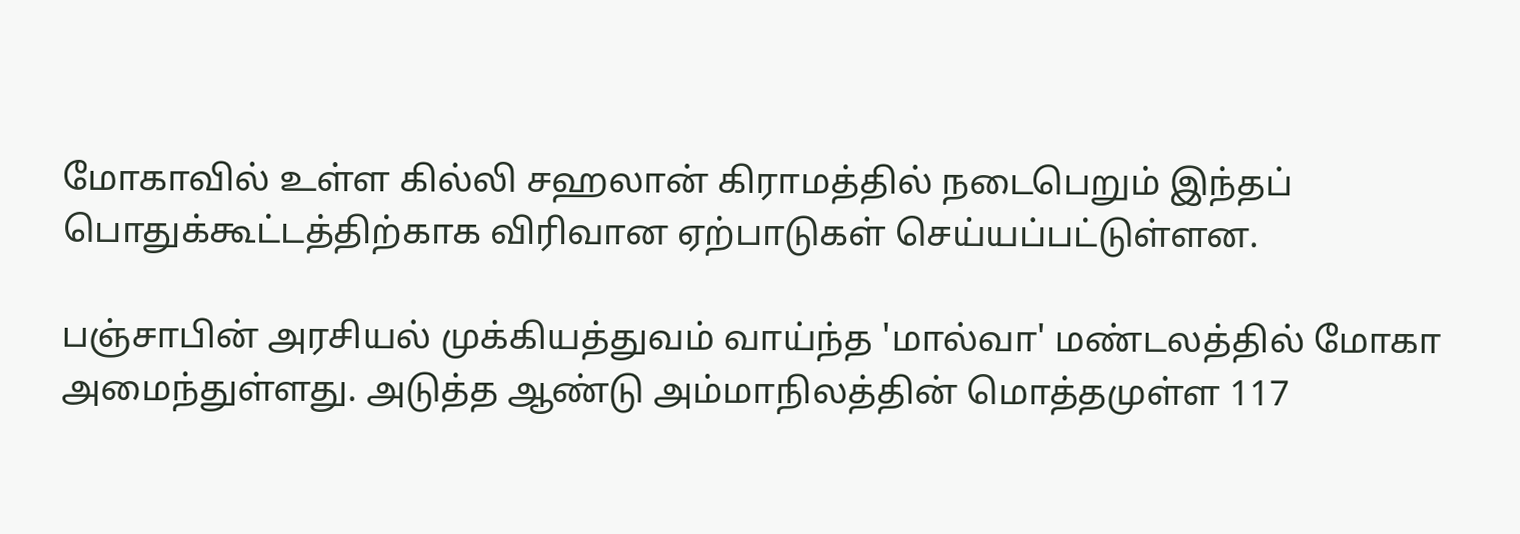மோகாவில் உள்ள கில்லி சஹலான் கிராமத்தில் நடைபெறும் இந்தப் பொதுக்கூட்டத்திற்காக விரிவான ஏற்பாடுகள் செய்யப்பட்டுள்ளன.

பஞ்சாபின் அரசியல் முக்கியத்துவம் வாய்ந்த 'மால்வா' மண்டலத்தில் மோகா அமைந்துள்ளது. அடுத்த ஆண்டு அம்மாநிலத்தின் மொத்தமுள்ள 117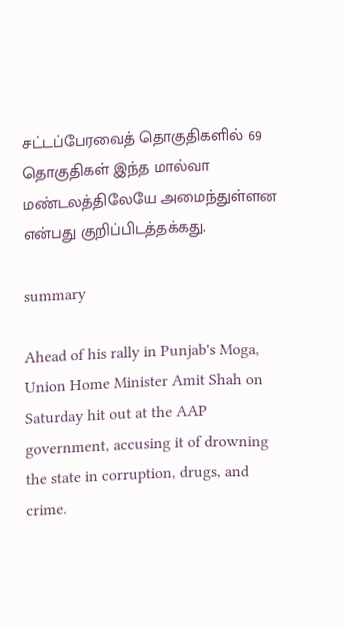சட்டப்பேரவைத் தொகுதிகளில் 69 தொகுதிகள் இந்த மால்வா மண்டலத்திலேயே அமைந்துள்ளன என்பது குறிப்பிடத்தக்கது.

summary

Ahead of his rally in Punjab's Moga, Union Home Minister Amit Shah on Saturday hit out at the AAP government, accusing it of drowning the state in corruption, drugs, and crime.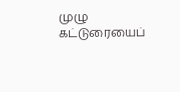முழு கட்டுரையைப்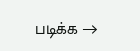படிக்க →